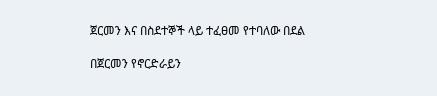ጀርመን እና በስደተኞች ላይ ተፈፀመ የተባለው በደል

በጀርመን የኖርድራይን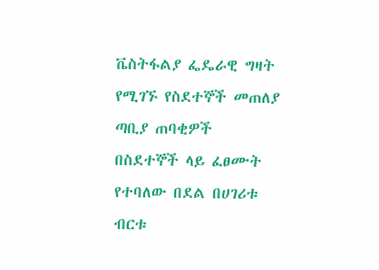ቬስትፋልያ ፌዴራዊ ግዛት የሚገኙ የስደተኞች መጠለያ ጣቢያ ጠባቂዎች በስደተኞች ላይ ፈፀሙት የተባለው በደል በሀገሪቱ ብርቱ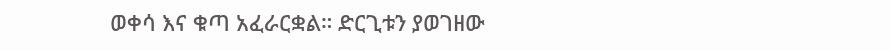ወቀሳ እና ቁጣ አፈራርቋል። ድርጊቱን ያወገዘው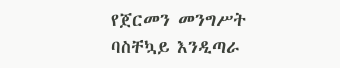የጀርመን መንግሥት ባስቸኳይ እንዲጣራ